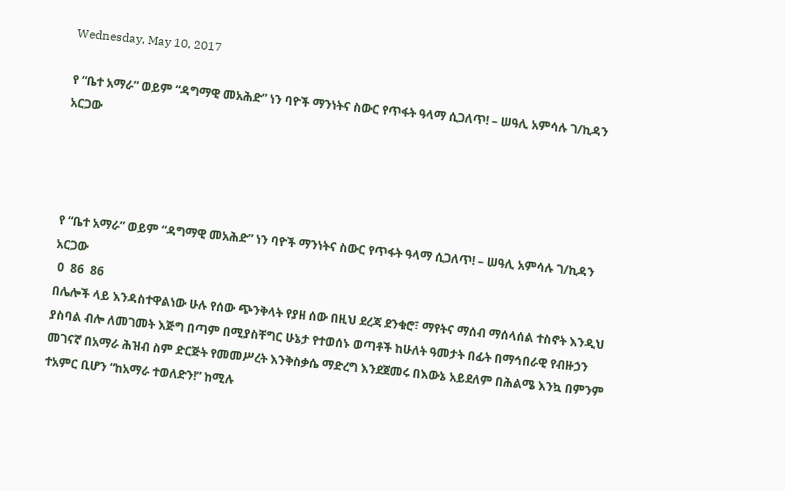Wednesday, May 10, 2017

የ “ቤተ አማራ” ወይም “ዳግማዊ መአሕድ” ነን ባዮች ማንነትና ስውር የጥፋት ዓላማ ሲጋለጥ! – ሠዓሊ አምሳሉ ገ/ኪዳን አርጋው




የ “ቤተ አማራ” ወይም “ዳግማዊ መአሕድ” ነን ባዮች ማንነትና ስውር የጥፋት ዓላማ ሲጋለጥ! – ሠዓሊ አምሳሉ ገ/ኪዳን አርጋው
 0  86  86
በሌሎች ላይ እንዳስተዋልነው ሁሉ የሰው ጭንቅላት የያዘ ሰው በዚህ ደረጃ ደንቁሮ፣ ማየትና ማሰብ ማሰላሰል ተስኖት እንዲህ ያስባል ብሎ ለመገመት እጅግ በጣም በሚያስቸግር ሁኔታ የተወሰኑ ወጣቶች ከሁለት ዓመታት በፊት በማኅበራዊ የብዙኃን መገናኛ በአማራ ሕዝብ ስም ድርጅት የመመሥረት እንቅስቃሴ ማድረግ እንደጀመሩ በእውኔ አይደለም በሕልሜ እንኳ በምንም ተአምር ቢሆን “ከአማራ ተወለድን!” ከሚሉ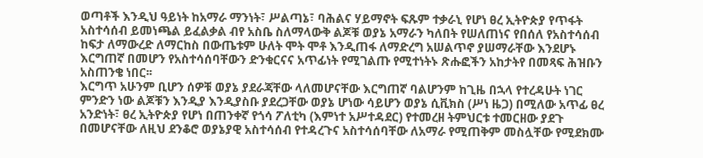ወጣቶች እንዲህ ዓይነት ከአማራ ማንነት፣ ሥልጣኔ፣ ባሕልና ሃይማኖት ፍጹም ተቃራኒ የሆነ ፀረ ኢትዮጵያ የጥፋት አስተሳሰብ ይመነጫል ይፈልቃል ብየ አስቤ ስለማላውቅ ልጆቹ ወያኔ አማራን ካለበት የሠለጠነና የበሰለ የአስተሳሰብ ከፍታ ለማውረድ ለማርከስ በውጤቱም ሁለት ሞት ሞቶ እንዲጠፋ ለማድረግ አሠልጥኖ ያሠማራቸው እንደሆኑ እርግጠኛ በመሆን የአስተሳሰባቸውን ድንቁርናና አጥፊነት የሚገልጡ የሚተነትኑ ጽሑፎችን አከታትየ በመጻፍ ሕዝቡን አስጠንቄ ነበር፡፡
እርግጥ አሁንም ቢሆን ሰዎቹ ወያኔ ያደራጃቸው ላለመሆናቸው እርግጠኛ ባልሆንም ከጊዜ በኋላ የተረዳሁት ነገር ምንድን ነው ልጆቹን እንዲያ እንዲያስቡ ያደረጋቸው ወያኔ ሆነው ሳይሆን ወያኔ ሲቪክስ (ሥነ ዜጋ) በሚለው አጥፊ ፀረ አንድነት፣ ፀረ ኢትዮጵያ የሆነ በጠንቀኛ የጎሳ ፖለቲካ (እምነተ አሥተዳደር) የተመረዘ ትምህርቱ ተመርዘው ያደጉ በመሆናቸው ለዚህ ደንቆሮ ወያኔያዊ አስተሳሰብ የተዳረጉና አስተሳሰባቸው ለአማራ የሚጠቅም መስሏቸው የሚደክሙ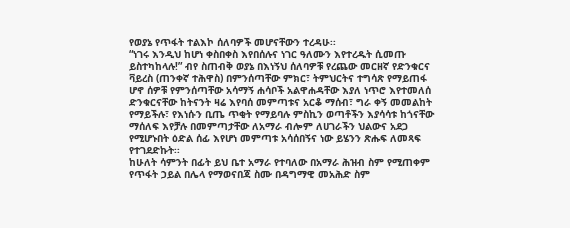የወያኔ የጥፋት ተልእኮ ሰለባዎች መሆናቸውን ተረዳሁ፡፡
“ነገሩ እንዲህ ከሆነ ቀስበቀስ እየበሰሉና ነገር ዓለሙን እየተረዱት ሲመጡ ይስተካከላሉ!” ብየ ስጠብቅ ወያኔ በእነኝህ ሰለባዎቹ የረጨው መርዘኛ የድንቁርና ቫይረስ (ጠንቀኛ ተሕዋስ) በምንሰጣቸው ምክር፣ ትምህርትና ተግሳጽ የማይጠፋ ሆኖ ሰዎቹ የምንሰጣቸው አሳማኝ ሐሳቦች አልዋሐዳቸው እያለ ነጥሮ እየተመለሰ ድንቁርናቸው ከትናንት ዛሬ እየባሰ መምጣቱና አርቆ ማሰብ፣ ግራ ቀኝ መመልከት የማይችሉ፣ የእነሱን ቢጤ ጥቂት የማይባሉ ምስኪን ወጣቶችን እያሳሳቱ ከጎናቸው ማሰለፍ እየቻሉ በመምጣታቸው ለአማራ ብሎም ለሀገራችን ህልውና አደጋ የሚሆኑበት ዕድል ሰፊ እየሆነ መምጣቱ አሳሰበኝና ነው ይሄንን ጽሑፍ ለመጻፍ የተገደድኩት፡፡
ከሁለት ሳምንት በፊት ይህ ቤተ አማራ የተባለው በአማራ ሕዝብ ስም የሚጠቀም የጥፋት ኃይል በሌላ የማወናበጃ ስሙ በዳግማዊ መአሕድ ስም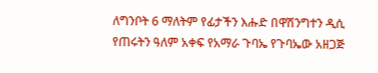ለግንቦት 6 ማለትም የፊታችን እሑድ በዋሽንግተን ዲሲ የጠሩትን ዓለም አቀፍ የአማራ ጉባኤ የጉባኤው አዘጋጅ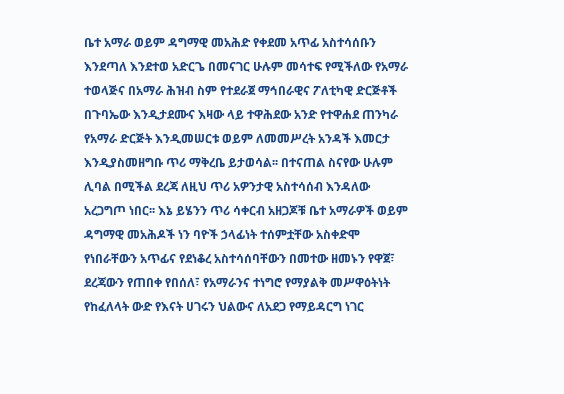ቤተ አማራ ወይም ዳግማዊ መአሕድ የቀደመ አጥፊ አስተሳሰቡን እንደጣለ እንደተወ አድርጌ በመናገር ሁሉም መሳተፍ የሚችለው የአማራ ተወላጅና በአማራ ሕዝብ ስም የተደራጀ ማኅበራዊና ፖለቲካዊ ድርጅቶች በጉባኤው እንዲታደሙና እዛው ላይ ተዋሕደው አንድ የተዋሐደ ጠንካራ የአማራ ድርጅት እንዲመሠርቱ ወይም ለመመሥረት አንዳች እመርታ እንዲያስመዘግቡ ጥሪ ማቅረቤ ይታወሳል፡፡ በተናጠል ስናየው ሁሉም ሊባል በሚችል ደረጃ ለዚህ ጥሪ አዎንታዊ አስተሳሰብ እንዳለው አረጋግጦ ነበር፡፡ እኔ ይሄንን ጥሪ ሳቀርብ አዘጋጆቹ ቤተ አማራዎች ወይም ዳግማዊ መአሕዶች ነን ባዮች ኃላፊነት ተሰምቷቸው አስቀድሞ የነበራቸውን አጥፊና የደነቆረ አስተሳሰባቸውን በመተው ዘመኑን የዋጀ፣ ደረጃውን የጠበቀ የበሰለ፣ የአማራንና ተነግሮ የማያልቅ መሥዋዕትነት የከፈለላት ውድ የእናት ሀገሩን ህልውና ለአደጋ የማይዳርግ ነገር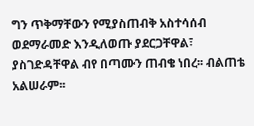ግን ጥቅማቸውን የሚያስጠብቅ አስተሳሰብ ወደማራመድ እንዲለወጡ ያደርጋቸዋል፣ ያስገድዳቸዋል ብየ በጣሙን ጠብቄ ነበረ፡፡ ብልጠቴ አልሠራም፡፡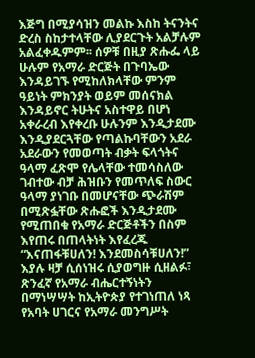እጅግ በሚያሳዝን መልኩ እስከ ትናንትና ድረስ ስከታተላቸው ሊያደርጉት አልቻሉም አልፈቀዱምም፡፡ ሰዎቹ በዚያ ጽሑፌ ላይ ሁሉም የአማራ ድርጅት በጉባኤው እንዳይገኙ የሚከለክላቸው ምንም ዓይነት ምክንያት ወይም መሰናክል እንዳይኖር ትሁትና አስተዋይ በሆነ አቀራረብ እየቀረቡ ሁሉንም እንዲታደሙ እንዲያደርጓቸው የጣልኩባቸውን አደራ አደራውን የመወጣት ብቃት ፍላጎትና ዓላማ ፈጽሞ የሌላቸው ተመሳስለው ገብተው ብቻ ሕዝቡን የመጥለፍ ስውር ዓላማ ያነገቡ በመሆናቸው ጭራሽም በሚጽፏቸው ጽሑፎች እንዲታደሙ የሚጠበቁ የአማራ ድርጅቶችን በስም እየጠሩ በጠላትነት እየፈረጁ “እናጠፋቹሀለን! እንደመስሳቹሀለን!” እያሉ ዛቻ ሲሰነዝሩ ሲያወግዙ ሲዘልፉ፣ ጽንፈኛ የአማራ ብሔርተኝነትን በማነሣሣት ከኢትዮጵያ የተገነጠለ ነጻ የአባት ሀገርና የአማራ መንግሥት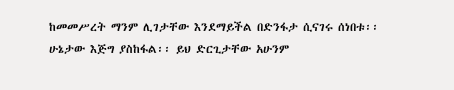ከመመሥረት ማንም ሊገታቸው እንደማይችል በድንፋታ ሲናገሩ ሰነበቱ፡፡ ሁኔታው እጅግ ያስከፋል፡፡ ይህ ድርጊታቸው አሁንም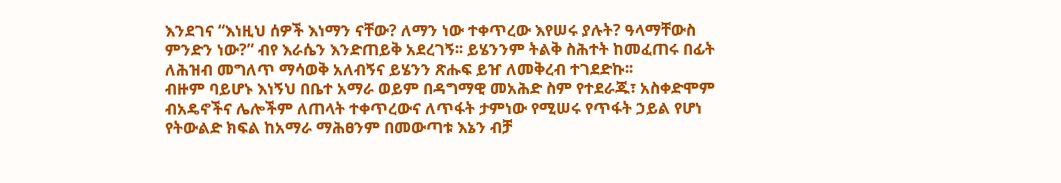እንደገና “እነዚህ ሰዎች እነማን ናቸው? ለማን ነው ተቀጥረው እየሠሩ ያሉት? ዓላማቸውስ ምንድን ነው?” ብየ እራሴን እንድጠይቅ አደረገኝ፡፡ ይሄንንም ትልቅ ስሕተት ከመፈጠሩ በፊት ለሕዝብ መግለጥ ማሳወቅ አለብኝና ይሄንን ጽሑፍ ይዠ ለመቅረብ ተገደድኩ፡፡
ብዙም ባይሆኑ እነኝህ በቤተ አማራ ወይም በዳግማዊ መአሕድ ስም የተደራጁ፣ አስቀድሞም ብአዴኖችና ሌሎችም ለጠላት ተቀጥረውና ለጥፋት ታምነው የሚሠሩ የጥፋት ኃይል የሆነ የትውልድ ክፍል ከአማራ ማሕፀንም በመውጣቱ እኔን ብቻ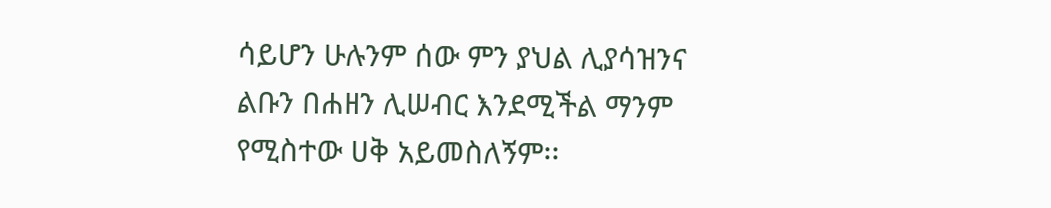ሳይሆን ሁሉንም ሰው ምን ያህል ሊያሳዝንና ልቡን በሐዘን ሊሠብር እንደሚችል ማንም የሚስተው ሀቅ አይመስለኝም፡፡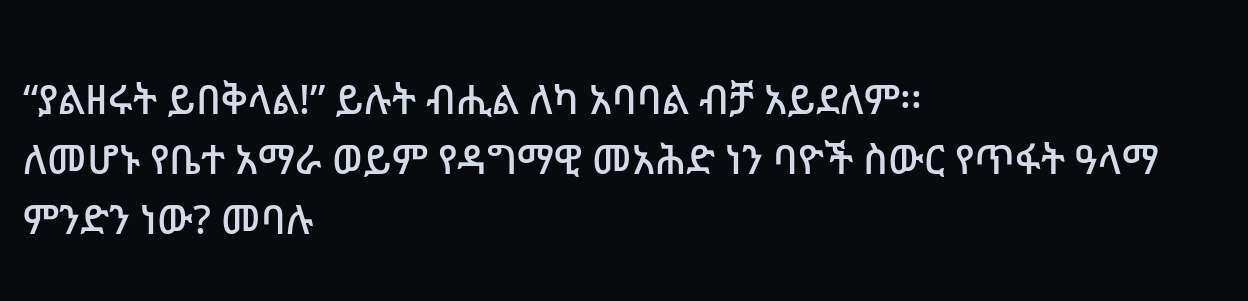“ያልዘሩት ይበቅላል!” ይሉት ብሒል ለካ አባባል ብቻ አይደለም፡፡
ለመሆኑ የቤተ አማራ ወይም የዳግማዊ መአሕድ ነን ባዮች ስውር የጥፋት ዓላማ ምንድን ነው? መባሉ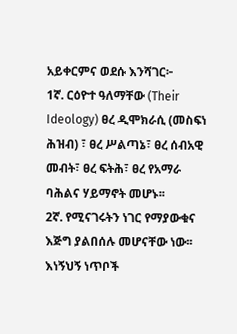አይቀርምና ወደሱ እንሻገር፦
1ኛ. ርዕዮተ ዓለማቸው (Their Ideology) ፀረ ዲሞክራሲ (መስፍነ ሕዝብ) ፣ ፀረ ሥልጣኔ፣ ፀረ ሰብአዊ መብት፣ ፀረ ፍትሕ፣ ፀረ የአማራ ባሕልና ሃይማኖት መሆኑ፡፡
2ኛ. የሚናገሩትን ነገር የማያውቁና እጅግ ያልበሰሉ መሆናቸው ነው፡፡
እነኝህኝ ነጥቦች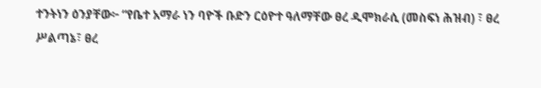ተንትነን ዕንያቸው፦ “የቤተ አማራ ነን ባዮች ቡድን ርዕዮተ ዓለማቸው ፀረ ዲሞክራሲ (መስፍነ ሕዝብ) ፣ ፀረ ሥልጣኔ፣ ፀረ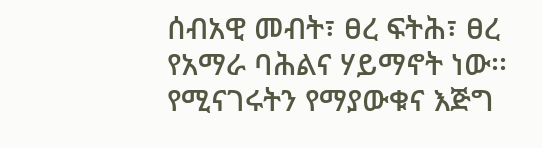ሰብአዊ መብት፣ ፀረ ፍትሕ፣ ፀረ የአማራ ባሕልና ሃይማኖት ነው፡፡ የሚናገሩትን የማያውቁና እጅግ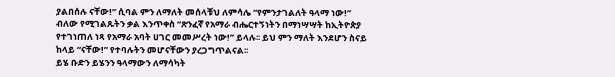ያልበሰሉ ናቸው!” ሲባል ምን ለማለት መሰላቹህ ለምሳሌ “የምንታገልለት ዓላማ ነው!” ብለው የሚገልጹትን ቃል እንጥቀስ “ጽንፈኛ የአማራ ብሔርተኝነትን በማነሣሣት ከኢትዮጵያ የተገነጠለ ነጻ የአማራ አባት ሀገር መመሥረት ነው!” ይላሉ፡፡ ይህ ምን ማለት እንደሆን ስናይ ከላይ “ናቸው!” የተባሉትን መሆናቸውን ያረጋግጥልናል፡፡
ይሄ ቡድን ይሄንን ዓላማውን ለማሳካት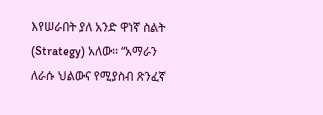እየሠራበት ያለ አንድ ዋነኛ ስልት (Strategy) አለው፡፡ “አማራን ለራሱ ህልውና የሚያስብ ጽንፈኛ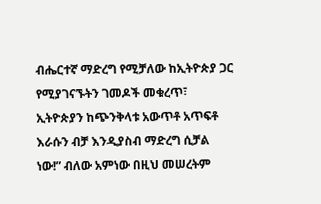ብሔርተኛ ማድረግ የሚቻለው ከኢትዮጵያ ጋር የሚያገናኙትን ገመዶች መቁረጥ፣ ኢትዮጵያን ከጭንቅላቱ አውጥቶ አጥፍቶ እራሱን ብቻ እንዲያስብ ማድረግ ሲቻል ነው!” ብለው አምነው በዚህ መሠረትም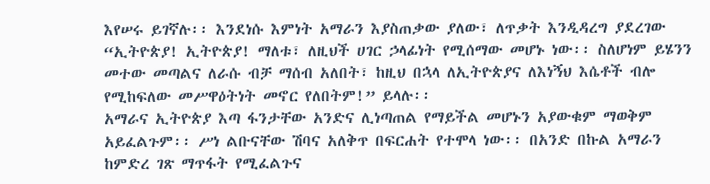እየሠሩ ይገኛሉ፡፡ እንደነሱ እምነት አማራን እያስጠቃው ያለው፣ ለጥቃት እንዲዳረግ ያደረገው “ኢትዮጵያ! ኢትዮጵያ! ማለቱ፣ ለዚህች ሀገር ኃላፊነት የሚሰማው መሆኑ ነው፡፡ ስለሆነም ይሄንን መተው መጣልና ለራሱ ብቻ ማሰብ አለበት፣ ከዚህ በኋላ ለኢትዮጵያና ለእነኝህ እሴቶች ብሎ የሚከፍለው መሥዋዕትነት መኖር የለበትም!” ይላሉ፡፡
አማራና ኢትዮጵያ እጣ ፋንታቸው አንድና ሊነጣጠል የማይችል መሆኑን አያውቁም ማወቅም አይፈልጉም፡፡ ሥነ ልቡናቸው ሽባና አለቅጥ በፍርሐት የተሞላ ነው፡፡ በአንድ በኩል አማራን ከምድረ ገጽ ማጥፋት የሚፈልጉና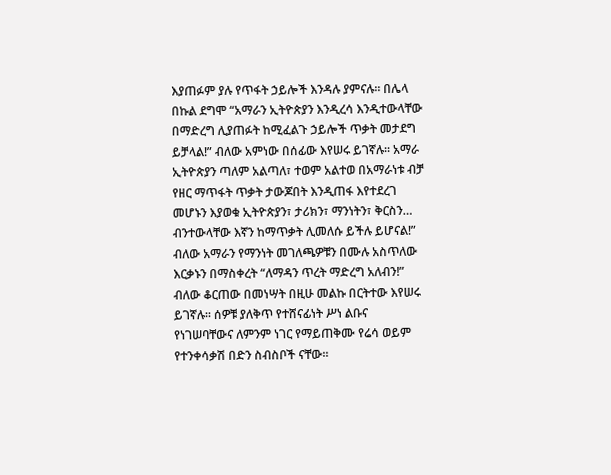እያጠፉም ያሉ የጥፋት ኃይሎች እንዳሉ ያምናሉ፡፡ በሌላ በኩል ደግሞ “አማራን ኢትዮጵያን እንዲረሳ እንዲተውላቸው በማድረግ ሊያጠፉት ከሚፈልጉ ኃይሎች ጥቃት መታደግ ይቻላል!” ብለው አምነው በሰፊው እየሠሩ ይገኛሉ፡፡ አማራ ኢትዮጵያን ጣለም አልጣለ፣ ተወም አልተወ በአማራነቱ ብቻ የዘር ማጥፋት ጥቃት ታውጆበት እንዲጠፋ እየተደረገ መሆኑን እያወቁ ኢትዮጵያን፣ ታሪክን፣ ማንነትን፣ ቅርስን… ብንተውላቸው እኛን ከማጥቃት ሊመለሱ ይችሉ ይሆናል!” ብለው አማራን የማንነት መገለጫዎቹን በሙሉ አስጥለው እርቃኑን በማስቀረት “ለማዳን ጥረት ማድረግ አለብን!” ብለው ቆርጠው በመነሣት በዚሁ መልኩ በርትተው እየሠሩ ይገኛሉ፡፡ ሰዎቹ ያለቅጥ የተሸናፊነት ሥነ ልቡና የነገሠባቸውና ለምንም ነገር የማይጠቅሙ የሬሳ ወይም የተንቀሳቃሽ በድን ስብስቦች ናቸው፡፡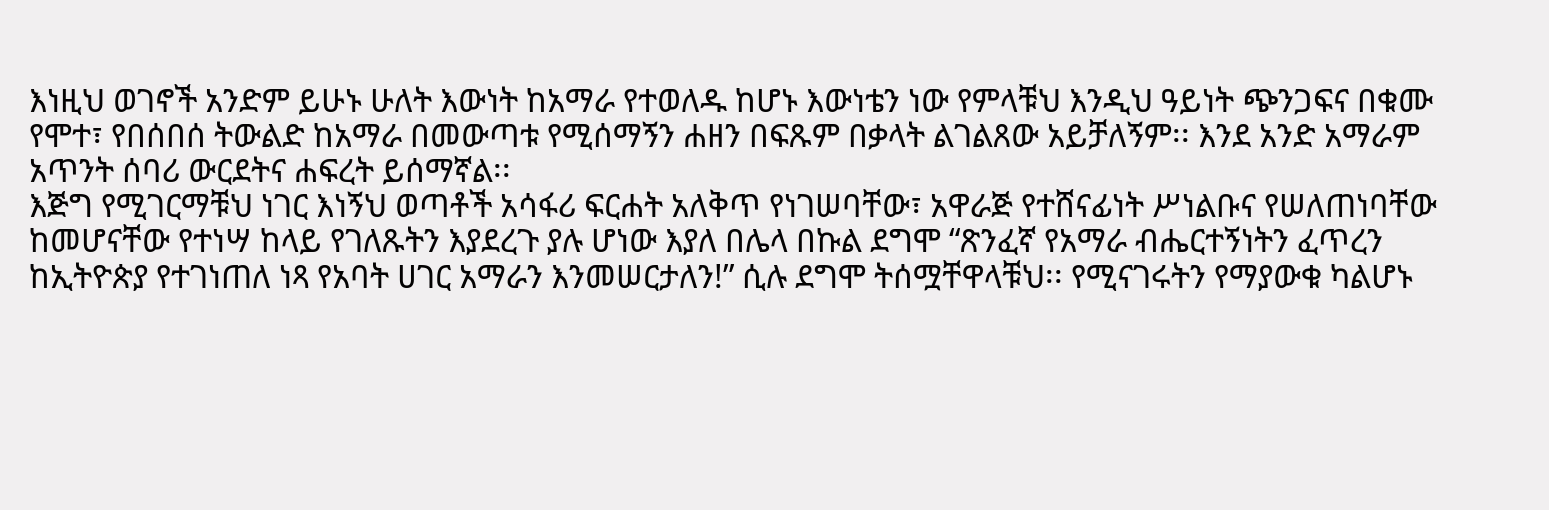እነዚህ ወገኖች አንድም ይሁኑ ሁለት እውነት ከአማራ የተወለዱ ከሆኑ እውነቴን ነው የምላቹህ እንዲህ ዓይነት ጭንጋፍና በቁሙ የሞተ፣ የበሰበሰ ትውልድ ከአማራ በመውጣቱ የሚሰማኝን ሐዘን በፍጹም በቃላት ልገልጸው አይቻለኝም፡፡ እንደ አንድ አማራም አጥንት ሰባሪ ውርደትና ሐፍረት ይሰማኛል፡፡
እጅግ የሚገርማቹህ ነገር እነኝህ ወጣቶች አሳፋሪ ፍርሐት አለቅጥ የነገሠባቸው፣ አዋራጅ የተሸናፊነት ሥነልቡና የሠለጠነባቸው ከመሆናቸው የተነሣ ከላይ የገለጹትን እያደረጉ ያሉ ሆነው እያለ በሌላ በኩል ደግሞ “ጽንፈኛ የአማራ ብሔርተኝነትን ፈጥረን ከኢትዮጵያ የተገነጠለ ነጻ የአባት ሀገር አማራን እንመሠርታለን!” ሲሉ ደግሞ ትሰሟቸዋላቹህ፡፡ የሚናገሩትን የማያውቁ ካልሆኑ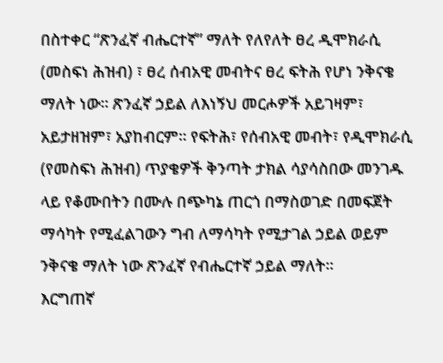በስተቀር “ጽንፈኛ ብሔርተኛ” ማለት የለየለት ፀረ ዲሞክራሲ (መስፍነ ሕዝብ) ፣ ፀረ ሰብአዊ መብትና ፀረ ፍትሕ የሆነ ንቅናቄ ማለት ነው፡፡ ጽንፈኛ ኃይል ለእነኝህ መርሖዎች አይገዛም፣ አይታዘዝም፣ አያከብርም፡፡ የፍትሕ፣ የሰብአዊ መብት፣ የዲሞክራሲ (የመስፍነ ሕዝብ) ጥያቄዎች ቅንጣት ታክል ሳያሳስበው መንገዱ ላይ የቆሙበትን በሙሉ በጭካኔ ጠርጎ በማስወገድ በመፍጀት ማሳካት የሚፈልገውን ግብ ለማሳካት የሚታገል ኃይል ወይም ንቅናቄ ማለት ነው ጽንፈኛ የብሔርተኛ ኃይል ማለት፡፡
እርግጠኛ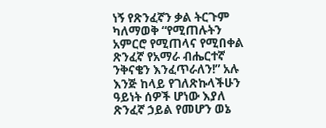ነኝ የጽንፈኛን ቃል ትርጉም ካለማወቅ “የሚጠሉትን አምርሮ የሚጠላና የሚበቀል ጽንፈኛ የአማራ ብሔርተኛ ንቅናቄን እንፈጥራለን!” አሉ እንጅ ከላይ የገለጽኩላችሁን ዓይነት ሰዎች ሆነው እያለ ጽንፈኛ ኃይል የመሆን ወኔ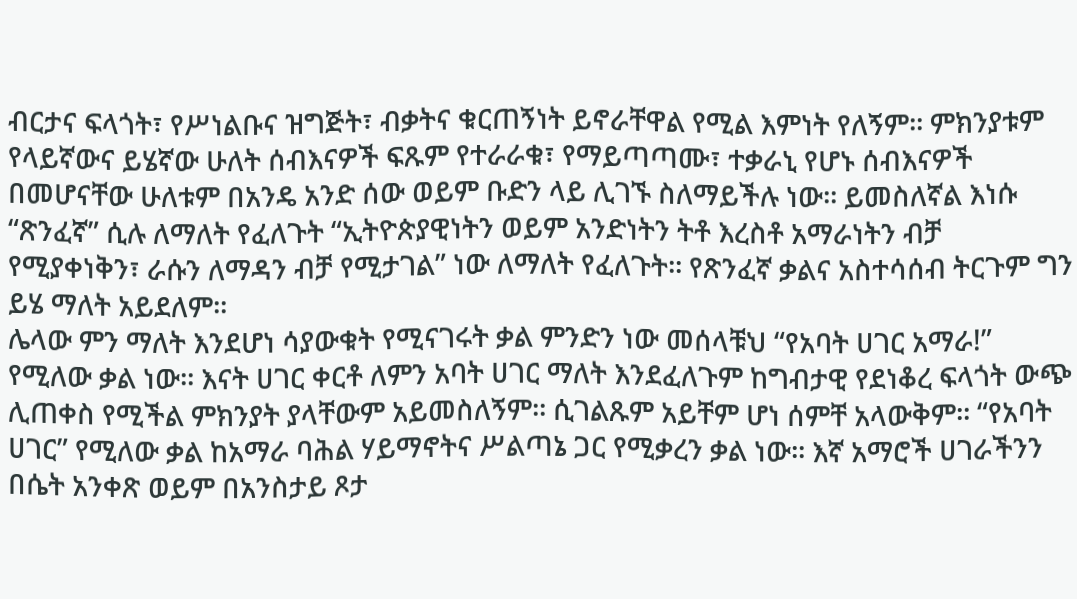ብርታና ፍላጎት፣ የሥነልቡና ዝግጅት፣ ብቃትና ቁርጠኝነት ይኖራቸዋል የሚል እምነት የለኝም፡፡ ምክንያቱም የላይኛውና ይሄኛው ሁለት ሰብእናዎች ፍጹም የተራራቁ፣ የማይጣጣሙ፣ ተቃራኒ የሆኑ ሰብእናዎች በመሆናቸው ሁለቱም በአንዴ አንድ ሰው ወይም ቡድን ላይ ሊገኙ ስለማይችሉ ነው፡፡ ይመስለኛል እነሱ “ጽንፈኛ” ሲሉ ለማለት የፈለጉት “ኢትዮጵያዊነትን ወይም አንድነትን ትቶ እረስቶ አማራነትን ብቻ የሚያቀነቅን፣ ራሱን ለማዳን ብቻ የሚታገል” ነው ለማለት የፈለጉት፡፡ የጽንፈኛ ቃልና አስተሳሰብ ትርጉም ግን ይሄ ማለት አይደለም፡፡
ሌላው ምን ማለት እንደሆነ ሳያውቁት የሚናገሩት ቃል ምንድን ነው መሰላቹህ “የአባት ሀገር አማራ!” የሚለው ቃል ነው፡፡ እናት ሀገር ቀርቶ ለምን አባት ሀገር ማለት እንደፈለጉም ከግብታዊ የደነቆረ ፍላጎት ውጭ ሊጠቀስ የሚችል ምክንያት ያላቸውም አይመስለኝም፡፡ ሲገልጹም አይቸም ሆነ ሰምቸ አላውቅም፡፡ “የአባት ሀገር” የሚለው ቃል ከአማራ ባሕል ሃይማኖትና ሥልጣኔ ጋር የሚቃረን ቃል ነው፡፡ እኛ አማሮች ሀገራችንን በሴት አንቀጽ ወይም በአንስታይ ጾታ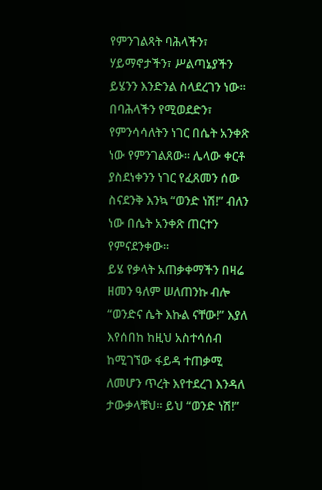የምንገልጻት ባሕላችን፣ ሃይማኖታችን፣ ሥልጣኔያችን ይሄንን እንድንል ስላደረገን ነው፡፡ በባሕላችን የሚወደድን፣ የምንሳሳለትን ነገር በሴት አንቀጽ ነው የምንገልጸው፡፡ ሌላው ቀርቶ ያስደነቀንን ነገር የፈጸመን ሰው ስናደንቅ እንኳ “ወንድ ነሽ!” ብለን ነው በሴት አንቀጽ ጠርተን የምናደንቀው፡፡
ይሄ የቃላት አጠቃቀማችን በዛሬ ዘመን ዓለም ሠለጠንኩ ብሎ “ወንድና ሴት እኩል ናቸው!” እያለ እየሰበከ ከዚህ አስተሳሰብ ከሚገኘው ፋይዳ ተጠቃሚ ለመሆን ጥረት እየተደረገ እንዳለ ታውቃላቹህ፡፡ ይህ “ወንድ ነሽ!”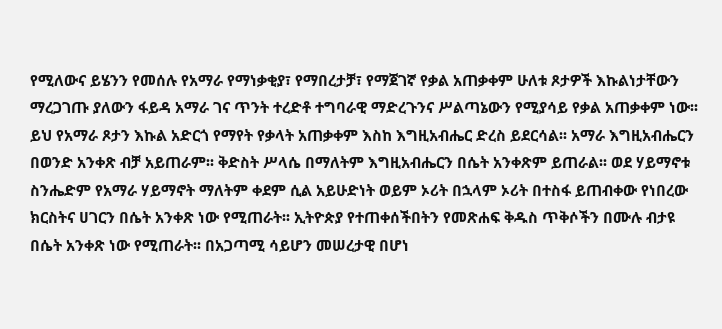የሚለውና ይሄንን የመሰሉ የአማራ የማነቃቂያ፣ የማበረታቻ፣ የማጀገኛ የቃል አጠቃቀም ሁለቱ ጾታዎች እኩልነታቸውን ማረጋገጡ ያለውን ፋይዳ አማራ ገና ጥንት ተረድቶ ተግባራዊ ማድረጉንና ሥልጣኔውን የሚያሳይ የቃል አጠቃቀም ነው፡፡ ይህ የአማራ ጾታን እኩል አድርጎ የማየት የቃላት አጠቃቀም እስከ እግዚአብሔር ድረስ ይደርሳል፡፡ አማራ እግዚአብሔርን በወንድ አንቀጽ ብቻ አይጠራም፡፡ ቅድስት ሥላሴ በማለትም እግዚአብሔርን በሴት አንቀጽም ይጠራል፡፡ ወደ ሃይማኖቱ ስንሔድም የአማራ ሃይማኖት ማለትም ቀደም ሲል አይሁድነት ወይም ኦሪት በኋላም ኦሪት በተስፋ ይጠብቀው የነበረው ክርስትና ሀገርን በሴት አንቀጽ ነው የሚጠራት፡፡ ኢትዮጵያ የተጠቀሰችበትን የመጽሐፍ ቅዱስ ጥቅሶችን በሙሉ ብታዩ በሴት አንቀጽ ነው የሚጠራት፡፡ በአጋጣሚ ሳይሆን መሠረታዊ በሆነ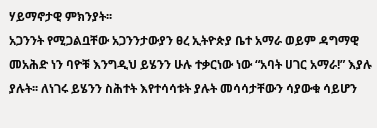ሃይማኖታዊ ምክንያት፡፡
አጋንንት የሚጋልቧቸው አጋንንታውያን ፀረ ኢትዮጵያ ቤተ አማራ ወይም ዳግማዊ መአሕድ ነን ባዮቹ እንግዲህ ይሄንን ሁሉ ተቃርነው ነው “አባት ሀገር አማራ!” እያሉ ያሉት፡፡ ለነገሩ ይሄንን ስሕተት እየተሳሳቱት ያሉት መሳሳታቸውን ሳያውቁ ሳይሆን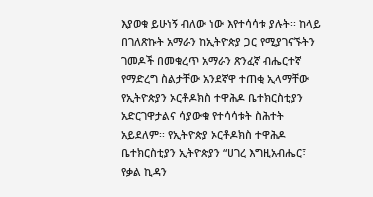እያወቁ ይሁነኝ ብለው ነው እየተሳሳቱ ያሉት፡፡ ከላይ በገለጽኩት አማራን ከኢትዮጵያ ጋር የሚያገናኙትን ገመዶች በመቁረጥ አማራን ጽንፈኛ ብሔርተኛ የማድረግ ስልታቸው አንደኛዋ ተጠቂ ኢላማቸው የኢትዮጵያን ኦርቶዶክስ ተዋሕዶ ቤተክርስቲያን አድርገዋታልና ሳያውቁ የተሳሳቱት ስሕተት አይደለም፡፡ የኢትዮጵያ ኦርቶዶክስ ተዋሕዶ ቤተክርስቲያን ኢትዮጵያን “ሀገረ እግዚአብሔር፣ የቃል ኪዳን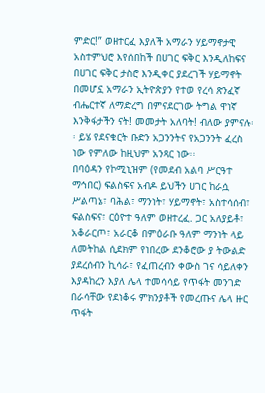ምድር!” ወዘተርፈ እያለች አማራን ሃይማኖታዊ አስተምህሮ እየሰበከች በሀገር ፍቅር እንዲለከፍና በሀገር ፍቅር ታስሮ እንዲቀር ያደረገች ሃይማኖት በመሆኗ አማራን ኢትዮጵያን የተወ የረሳ ጽንፈኛ ብሔርተኛ ለማድረግ በምናደርገው ትግል ዋነኛ እንቅፋታችን ናት! መመታት አለባት! ብለው ያምናሉ፡፡ ይሄ የደናቁርት ቡድን አጋንንትና የአጋንንት ፈረስ ነው የምለው ከዚህም አንጻር ነው፡፡
በባዕዳን የኮሚኒዝም (የመደብ አልባ ሥርዓተ ማኅበር) ፍልስፍና አብዶ ይህችን ሀገር ከራሷ ሥልጣኔ፣ ባሕል፣ ማንነት፣ ሃይማኖት፣ አስተሳሰብ፣ ፍልስፍና፣ ርዕዮተ ዓለም ወዘተረፈ. ጋር አለያይቶ፣ አቆራርጦ፣ አራርቆ በምዕራቡ ዓለም ማንነት ላይ ለመትከል ሲደክም የነበረው ደንቆሮው ያ ትውልድ ያደረሰብን ኪሳራ፣ የፈጠረብን ቀውስ ገና ሳይለቀን እያዳከረን እያለ ሌላ ተመሳሳይ የጥፋት መንገድ በራሳቸው የደነቆሩ ምክንያቶች የመረጡና ሌላ ዙር ጥፋት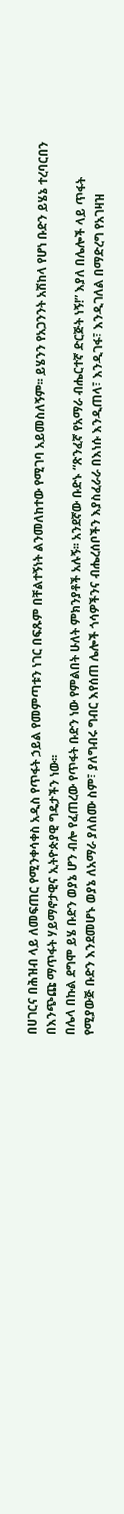በሀገርና በሕዝብ ላይ ለመፍጠር የሚንቀሳቀስ አዲስ የጥፋት ኃይል የመምጣቱን ነገር በፍጹም በቸልተኝነት ልንመለከተው የሚገባ አይመስለኝም፡፡ ይሄንን የአጋንንት አሽከላ የሆነ ቡድን ይሄኔ ተረባርበን በእንጭጩ ማጥፋት ሃይማኖታዊና ኢትዮጵያዊ ግዴታችን ነው፡፡
በሌላ በኩል ደግሞ ይሄ ቡድን ወያኔ ሆን ብሎ የፈጠረው የጥፋት ቡድን ነው የምልበት ሁለት ምክንያቶች አሉኝ፡፡ አንደኛው ቡድኑ “ጽንፈኛ የአማራ ብሔርተኛ ድርጅት ነኝ!” እያለ በሌሎች ላይ ጥፋት የሚያውጅ ቡድን እንደመሆኑ ወያኔ ለአማራ ያለስሙ ስም፣ ያለግብሩ ግብር እየሰጠ ሌሎች ጎሳዎችንና ብሔረሰቦችን እያስፈራራ በእነሱ እንዲጠላ፣ እንዲገፋ፣ እንዲገለል በማድረግ የአገዛዝ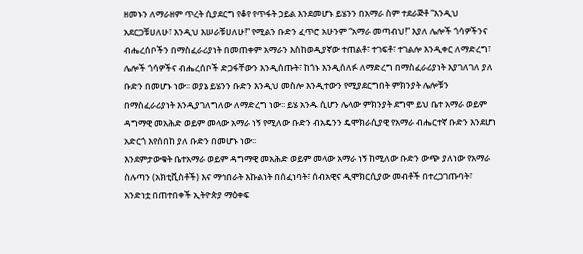ዘመኑን ለማራዘም ጥረት ሲያደርግ የቆየ የጥፋት ኃይል እንደመሆኑ ይሄንን በአማራ ስም ተደራጅቶ “እንዲህ አደርጋቹሀለሁ፣ እንዲህ እሠራቹሀለሁ!” የሚልን ቡድን ፈጥሮ አሁንም “አማራ መጣብህ!” እያለ ሌሎች ጎሳዎችንና ብሔረሰቦችን በማስፈራሪያነት በመጠቀም አማራን እስከወዲያኛው ተጠልቶ፣ ተገፍቶ፣ ተገልሎ እንዲቀር ለማድረግ፣ ሌሎች ጎሳዎችና ብሔረሰቦች ድጋፋቸውን እንዲሰጡት፣ ከጎኑ እንዲሰለፉ ለማድረግ በማስፈራሪያነት እያገለገለ ያለ ቡድን በመሆኑ ነው፡፡ ወያኔ ይሄንን ቡድን እንዲህ መስሎ እንዲተውን የሚያደርግበት ምክንያት ሌሎቹን በማስፈራሪያነት እንዲያገለግለው ለማድረግ ነው፡፡ ይሄ አንዱ ሲሆን ሌላው ምክንያት ደግሞ ይህ ቤተ አማራ ወይም ዳግማዊ መአሕድ ወይም መላው አማራ ነኝ የሚለው ቡድን ብአዴንን ዴሞክራሲያዊ የአማራ ብሔርተኛ ቡድን እንደሆነ አድርጎ እየሰበከ ያለ ቡድን በመሆኑ ነው፡፡
እንደምታውቁት ቤተአማራ ወይም ዳግማዊ መአሕድ ወይም መላው አማራ ነኝ ከሚለው ቡድን ውጭ ያለነው የአማራ ስሉጣን (አክቲቪስቶች) እና ማኅበራት እኩልነት በሰፈነባት፣ ሰብአዊና ዲሞክርሲያው መብቶች በተረጋገጡባት፣ አንድነቷ በጠተበቀች ኢትዮጵያ ማዕቀፍ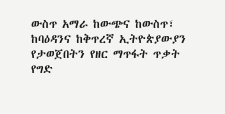ውስጥ አማራ ከውጭና ከውስጥ፣ ከባዕዳንና ከቅጥረኛ ኢትዮጵያውያን የታወጀበትን የዘር ማጥፋት ጥቃት የግድ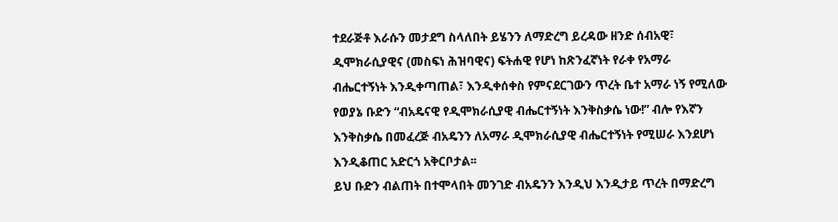ተደራጅቶ እራሱን መታደግ ስላለበት ይሄንን ለማድረግ ይረዳው ዘንድ ሰብአዊ፣ ዲሞክራሲያዊና (መስፍነ ሕዝባዊና) ፍትሐዊ የሆነ ከጽንፈኛነት የራቀ የአማራ ብሔርተኝነት እንዲቀጣጠል፣ እንዲቀሰቀስ የምናደርገውን ጥረት ቤተ አማራ ነኝ የሚለው የወያኔ ቡድን “ብአዴናዊ የዲሞክራሲያዊ ብሔርተኝነት እንቅስቃሴ ነው!” ብሎ የእኛን እንቅስቃሴ በመፈረጅ ብአዴንን ለአማራ ዲሞክራሲያዊ ብሔርተኝነት የሚሠራ እንደሆነ እንዲቆጠር አድርጎ አቅርቦታል፡፡
ይህ ቡድን ብልጠት በተሞላበት መንገድ ብአዴንን እንዲህ እንዲታይ ጥረት በማድረግ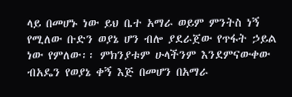ላይ በመሆኑ ነው ይህ ቤተ አማራ ወይም ምንትስ ነኝ የሚለው ቡድን ወያኔ ሆን ብሎ ያደራጀው የጥፋት ኃይል ነው የምለው፡፡ ምክንያቱም ሁላችንም እንደምናውቀው ብአዴን የወያኔ ቀኝ እጅ በመሆን በአማራ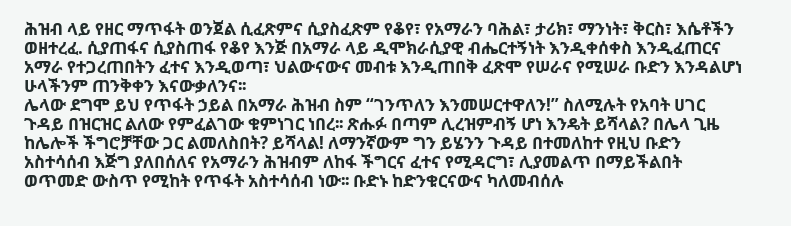ሕዝብ ላይ የዘር ማጥፋት ወንጀል ሲፈጽምና ሲያስፈጽም የቆየ፣ የአማራን ባሕል፣ ታሪክ፣ ማንነት፣ ቅርስ፣ እሴቶችን ወዘተረፈ. ሲያጠፋና ሲያስጠፋ የቆየ እንጅ በአማራ ላይ ዲሞክራሲያዊ ብሔርተኝነት እንዲቀሰቀስ እንዲፈጠርና አማራ የተጋረጠበትን ፈተና እንዲወጣ፣ ህልውናውና መብቱ እንዲጠበቅ ፈጽሞ የሠራና የሚሠራ ቡድን እንዳልሆነ ሁላችንም ጠንቅቀን እናውቃለንና፡፡
ሌላው ደግሞ ይህ የጥፋት ኃይል በአማራ ሕዝብ ስም “ገንጥለን እንመሠርተዋለን!” ስለሚሉት የአባት ሀገር ጉዳይ በዝርዝር ልለው የምፈልገው ቁምነገር ነበረ፡፡ ጽሑፉ በጣም ሊረዝምብኝ ሆነ እንዴት ይሻላል? በሌላ ጊዜ ከሌሎች ችግሮቻቸው ጋር ልመለስበት? ይሻላል! ለማንኛውም ግን ይሄንን ጉዳይ በተመለከተ የዚህ ቡድን አስተሳሰብ እጅግ ያለበሰለና የአማራን ሕዝብም ለከፋ ችግርና ፈተና የሚዳርግ፣ ሊያመልጥ በማይችልበት ወጥመድ ውስጥ የሚከት የጥፋት አስተሳሰብ ነው፡፡ ቡድኑ ከድንቁርናውና ካለመብሰሉ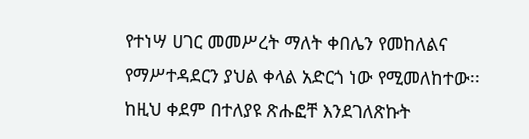የተነሣ ሀገር መመሥረት ማለት ቀበሌን የመከለልና የማሥተዳደርን ያህል ቀላል አድርጎ ነው የሚመለከተው፡፡ ከዚህ ቀደም በተለያዩ ጽሑፎቸ እንደገለጽኩት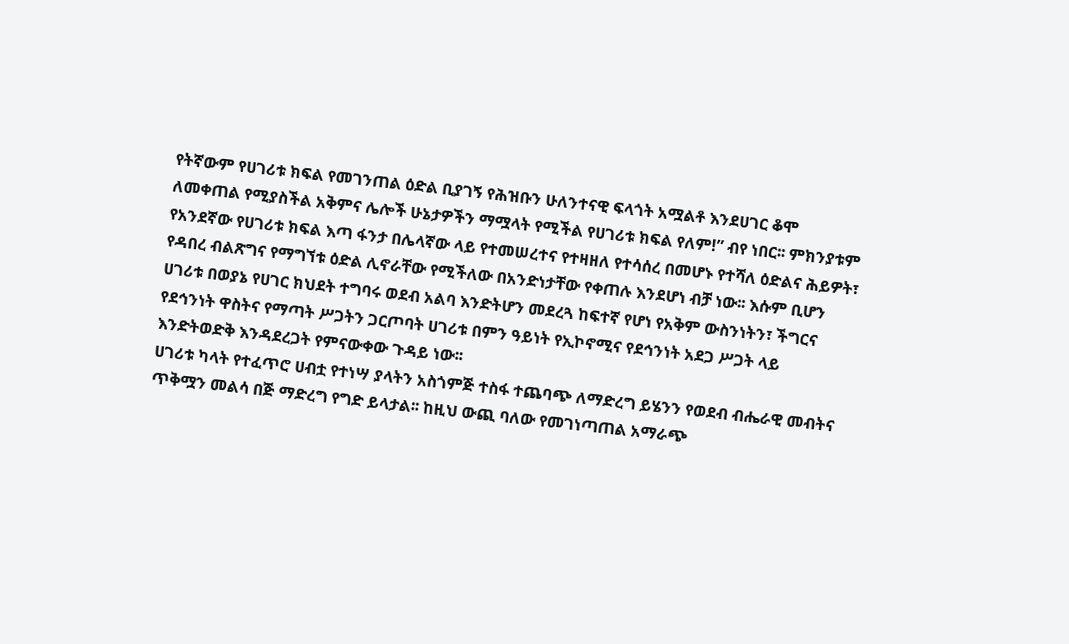የትኛውም የሀገሪቱ ክፍል የመገንጠል ዕድል ቢያገኝ የሕዝቡን ሁለንተናዊ ፍላጎት አሟልቶ እንደሀገር ቆሞ ለመቀጠል የሚያስችል አቅምና ሌሎች ሁኔታዎችን ማሟላት የሚችል የሀገሪቱ ክፍል የለም!” ብየ ነበር፡፡ ምክንያቱም የአንደኛው የሀገሪቱ ክፍል እጣ ፋንታ በሌላኛው ላይ የተመሠረተና የተዛዘለ የተሳሰረ በመሆኑ የተሻለ ዕድልና ሕይዎት፣ የዳበረ ብልጽግና የማግኘቱ ዕድል ሊኖራቸው የሚችለው በአንድነታቸው የቀጠሉ እንደሆነ ብቻ ነው፡፡ እሱም ቢሆን ሀገሪቱ በወያኔ የሀገር ክህደት ተግባሩ ወደብ አልባ እንድትሆን መደረጓ ከፍተኛ የሆነ የአቅም ውስንነትን፣ ችግርና የደኅንነት ዋስትና የማጣት ሥጋትን ጋርጦባት ሀገሪቱ በምን ዓይነት የኢኮኖሚና የደኅንነት አደጋ ሥጋት ላይ እንድትወድቅ እንዳደረጋት የምናውቀው ጉዳይ ነው፡፡
ሀገሪቱ ካላት የተፈጥሮ ሀብቷ የተነሣ ያላትን አስጎምጅ ተስፋ ተጨባጭ ለማድረግ ይሄንን የወደብ ብሔራዊ መብትና ጥቅሟን መልሳ በጅ ማድረግ የግድ ይላታል፡፡ ከዚህ ውጪ ባለው የመገነጣጠል አማራጭ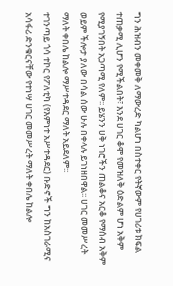ግን ሕዝብን መቀመቅ ለማውረድ ካልሆነ በስተቀር የትኛውም የሀገሪቱ ክፍል ተጠቃሚ ሊሆን የሚችልበት፣ እንደ ሀገር ቆሞ የመዝለቅ ዕድልም ሆነ አቅም የሚያገኝበት አጋጣሚ የለም፡፡ ይሄንን ሀቅ ነገሮችን ጠልቆና አርቆ የማሰብ አቅም ወይም ችሎታ ያለው በሳል ሰው ሁሉ በቀላሉ ይገነዘበዋል፡፡ ሀገር መመሥረት ማለት ቀበሌ ከልሎ ማሥተዳደር ማለት አይደለም፡፡
ተገንጣይ ጎሳ ተኮር የፖለቲካ (የእምነተ አሥተዳደር) ቡድኖች ግን ከአስገራሚና አሳፋሪ ድንቁርናቸው የተነሣ ሀገር መመሥረት ማለት ቀበሌ ከልሎ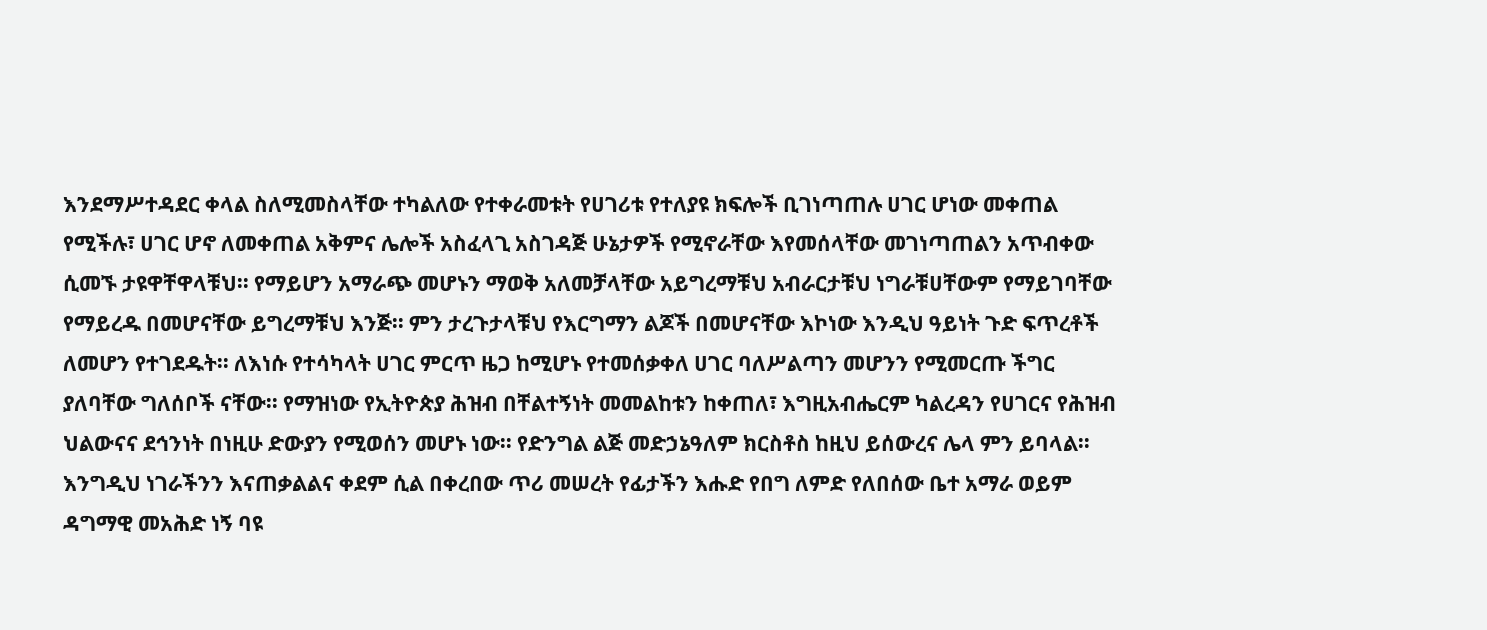እንደማሥተዳደር ቀላል ስለሚመስላቸው ተካልለው የተቀራመቱት የሀገሪቱ የተለያዩ ክፍሎች ቢገነጣጠሉ ሀገር ሆነው መቀጠል የሚችሉ፣ ሀገር ሆኖ ለመቀጠል አቅምና ሌሎች አስፈላጊ አስገዳጅ ሁኔታዎች የሚኖራቸው እየመሰላቸው መገነጣጠልን አጥብቀው ሲመኙ ታዩዋቸዋላቹህ፡፡ የማይሆን አማራጭ መሆኑን ማወቅ አለመቻላቸው አይግረማቹህ አብራርታቹህ ነግራቹሀቸውም የማይገባቸው የማይረዱ በመሆናቸው ይግረማቹህ እንጅ፡፡ ምን ታረጉታላቹህ የእርግማን ልጆች በመሆናቸው እኮነው እንዲህ ዓይነት ጉድ ፍጥረቶች ለመሆን የተገደዱት፡፡ ለእነሱ የተሳካላት ሀገር ምርጥ ዜጋ ከሚሆኑ የተመሰቃቀለ ሀገር ባለሥልጣን መሆንን የሚመርጡ ችግር ያለባቸው ግለሰቦች ናቸው፡፡ የማዝነው የኢትዮጵያ ሕዝብ በቸልተኝነት መመልከቱን ከቀጠለ፣ እግዚአብሔርም ካልረዳን የሀገርና የሕዝብ ህልውናና ደኅንነት በነዚሁ ድውያን የሚወሰን መሆኑ ነው፡፡ የድንግል ልጅ መድኃኔዓለም ክርስቶስ ከዚህ ይሰውረና ሌላ ምን ይባላል፡፡
እንግዲህ ነገራችንን እናጠቃልልና ቀደም ሲል በቀረበው ጥሪ መሠረት የፊታችን እሑድ የበግ ለምድ የለበሰው ቤተ አማራ ወይም ዳግማዊ መአሕድ ነኝ ባዩ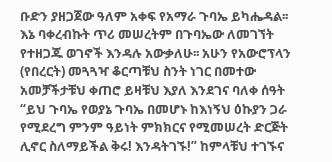ቡድን ያዘጋጀው ዓለም አቀፍ የአማራ ጉባኤ ይካሔዳል፡፡ እኔ ባቀረብኩት ጥሪ መሠረትም በጉባኤው ለመገኘት የተዘጋጁ ወገኖች እንዳሉ አውቃለሁ፡፡ አሁን የአውሮፕላን (የበረርት) መጓጓዣ ቆርጣቹህ ስንት ነገር በመተው አመቻችታቹህ ቀጠሮ ይዛቹህ እያለ እንደገና ባለቀ ሰዓት “ይህ ጉባኤ የወያኔ ጉባኤ በመሆኑ ከእነኝህ ዕኩያን ጋራ የሚደረግ ምንም ዓይነት ምክክርና የሚመሠረት ድርጅት ሊኖር ስለማይችል ቅሩ! እንዳትገኙ!” ከምላቹህ ተገኙና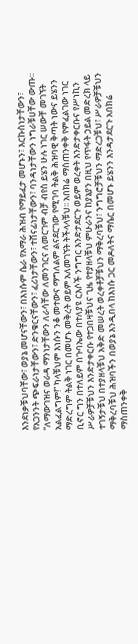እንደነቃቹህባቸው፣ ወያኔ መሆናቸውን፣ በእነሱም ሴራ የአማራ ሕዝብ የማይፈታ መሆኑን፣ እርኩስነታቸውን፣ የአጋንንት ጭፍራነታቸውን፣ ድንቁርናቸውን፣ ፈሪነታቸውን፣ ተሸናፊነታቸውን፣ ባንዳነታቸውን ነግራቹሀቸው ውጡ፡፡
“ለማውገዝና ወራዳ ማንነታቸውን ለራሳቸው ለመንገርና ለመርገም ብቻ ብየስ ይሄን ሁሉ ነገር ሠውቸ መገኘት አልፈልግም!” ካላቹህም እነሱን ንቆ መተውና ማግለልም ልናደርገው የሚገባ ትልቅ ሕዝባዊ ቅጣት ነውና ይሄንን ማድረግም ትልቅ ነገር በመሆኑ መቅረት ወይም አለመገኘት ትችላላቹህ፡፡ አበክሬ ማስጠንቀቅ የምፈልገው ነገር ቢኖር ግን በተለይም በጉባኤው በተለያዩ ርእሶች ንግግር እንድታደርጉ ወይም ወረቀት እንድታቀርቡና የሥነኪን ሥራዎቻቹህን እንድታቀርቡ የተጋበዛቹህና ጊዜ የተያዘላቹህ ምሁራንና ከያኔያን በዚህ የጥፋት ኃይል መድረክ ላይ ተገኝታቹህ በተያዘላቹህ አቅድ መሠረት ወረቀቶቻቹህን ማቅረባቹህ፣ ንግግሮቻቹህን ማድረጋቹህ፣ ሥራዎቻቹህን ማቅረባቹህ ሕዝባችን በወያኔ እንዲበላ ከእነሱ ጋር መዶለትና ማሴር በመሆኑ ይሄንን እንዳታደርጉ አበክሬ ማስጠንቀቅ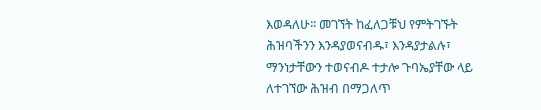እወዳለሁ፡፡ መገኘት ከፈለጋቹህ የምትገኙት ሕዝባችንን እንዳያወናብዱ፣ እንዳያታልሉ፣ ማንነታቸውን ተወናብዶ ተታሎ ጉባኤያቸው ላይ ለተገኘው ሕዝብ በማጋለጥ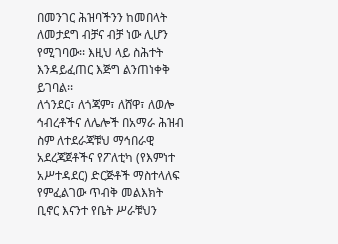በመንገር ሕዝባችንን ከመበላት ለመታደግ ብቻና ብቻ ነው ሊሆን የሚገባው፡፡ እዚህ ላይ ስሕተት እንዳይፈጠር እጅግ ልንጠነቀቅ ይገባል፡፡
ለጎንደር፣ ለጎጃም፣ ለሸዋ፣ ለወሎ ኅብረቶችና ለሌሎች በአማራ ሕዝብ ስም ለተደራጃቹህ ማኅበራዊ አደረጃጀቶችና የፖለቲካ (የእምነተ አሥተዳደር) ድርጅቶች ማስተላለፍ የምፈልገው ጥብቅ መልእክት ቢኖር እናንተ የቤት ሥራቹህን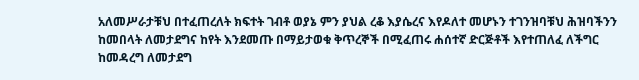አለመሥራታቹህ በተፈጠረለት ክፍተት ገብቶ ወያኔ ምን ያህል ረቆ እያሴረና እየዶለተ መሆኑን ተገንዝባቹህ ሕዝባችንን ከመበላት ለመታደግና ከየት እንደመጡ በማይታወቁ ቅጥረኞች በሚፈጠሩ ሐሰተኛ ድርጅቶች እየተጠለፈ ለችግር ከመዳረግ ለመታደግ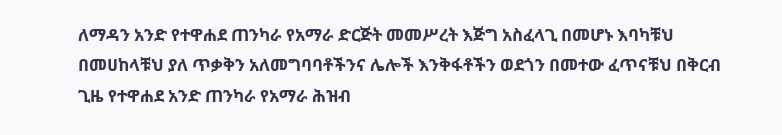ለማዳን አንድ የተዋሐደ ጠንካራ የአማራ ድርጅት መመሥረት እጅግ አስፈላጊ በመሆኑ እባካቹህ በመሀከላቹህ ያለ ጥቃቅን አለመግባባቶችንና ሌሎች እንቅፋቶችን ወደጎን በመተው ፈጥናቹህ በቅርብ ጊዜ የተዋሐደ አንድ ጠንካራ የአማራ ሕዝብ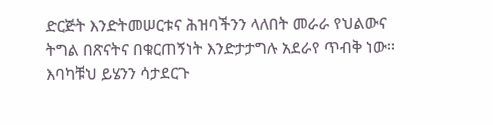ድርጅት እንድትመሠርቱና ሕዝባችንን ላለበት መራራ የህልውና ትግል በጽናትና በቁርጠኝነት እንድታታግሉ አደራየ ጥብቅ ነው፡፡ እባካቹህ ይሄንን ሳታደርጉ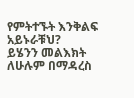የምትተኙት እንቅልፍ አይኑራቹህ?
ይሄንን መልእክት ለሁሉም በማዳረስ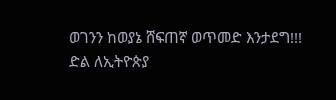ወገንን ከወያኔ ሸፍጠኛ ወጥመድ እንታደግ!!!
ድል ለኢትዮጵያ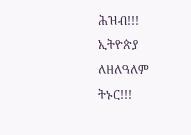ሕዝብ!!! ኢትዮጵያ ለዘለዓለም ትኑር!!!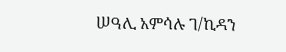ሠዓሊ አምሳሉ ገ/ኪዳን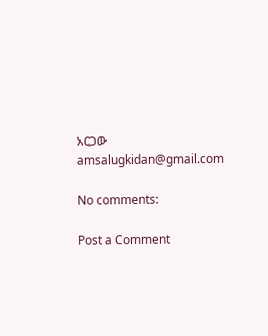አርጋው
amsalugkidan@gmail.com

No comments:

Post a Comment